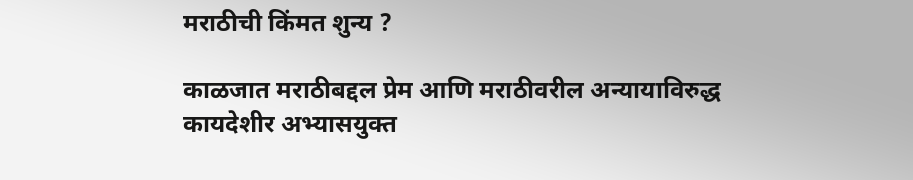मराठीची किंमत शुन्य ?

काळजात मराठीबद्दल प्रेम आणि मराठीवरील अन्यायाविरुद्ध कायदेशीर अभ्यासयुक्त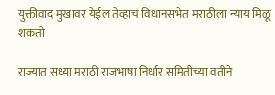युक्तीवाद मुखावर येईल तेव्हाच विधानसभेत मराठीला न्याय मिळू शकतो

राज्यात सध्या मराठी राजभाषा निर्धार समितीच्या वतीने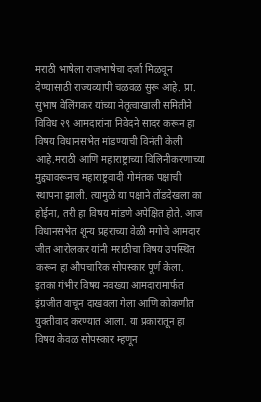मराठी भाषेला राजभाषेचा दर्जा मिळवून देण्यासाठी राज्यव्यापी चळवळ सुरू आहे. प्रा. सुभाष वेलिंगकर यांच्या नेतृत्वाखाली समितीने विविध २९ आमदारांना निवेदने सादर करून हा विषय विधानसभेत मांडण्याची विनंती केली आहे.मराठी आणि महाराष्ट्राच्या विलिनीकरणाच्या मुद्द्यावरूनच महाराष्ट्रवादी गोमंतक पक्षाची स्थापना झाली. त्यामुळे या पक्षाने तोंडदेखला का होईना, तरी हा विषय मांडणे अपेक्षित होते. आज विधानसभेत शून्य प्रहराच्या वेळी मगोचे आमदार जीत आरोलकर यांनी मराठीचा विषय उपस्थित करून हा औपचारिक सोपस्कार पूर्ण केला.
इतका गंभीर विषय नवख्या आमदारामार्फत इंग्रजीत वाचून दाखवला गेला आणि कोकणीत युक्तीवाद करण्यात आला. या प्रकारातून हा विषय केवळ सोपस्कार म्हणून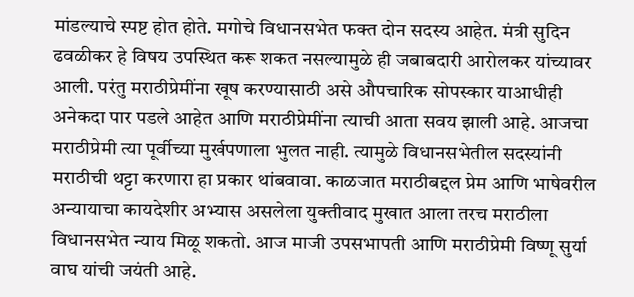मांडल्याचे स्पष्ट होत होते. मगोचे विधानसभेत फक्त दोन सदस्य आहेत. मंत्री सुदिन ढवळीकर हे विषय उपस्थित करू शकत नसल्यामुळे ही जबाबदारी आरोलकर यांच्यावर आली. परंतु मराठीप्रेमींना खूष करण्यासाठी असे औपचारिक सोपस्कार याआधीही अनेकदा पार पडले आहेत आणि मराठीप्रेमींना त्याची आता सवय झाली आहे. आजचा मराठीप्रेमी त्या पूर्वीच्या मुर्खपणाला भुलत नाही. त्यामुळे विधानसभेतील सदस्यांनी मराठीची थट्टा करणारा हा प्रकार थांबवावा. काळजात मराठीबद्दल प्रेम आणि भाषेवरील अन्यायाचा कायदेशीर अभ्यास असलेला युक्तीवाद मुखात आला तरच मराठीला विधानसभेत न्याय मिळू शकतो. आज माजी उपसभापती आणि मराठीप्रेमी विष्णू सुर्या वाघ यांची जयंती आहे.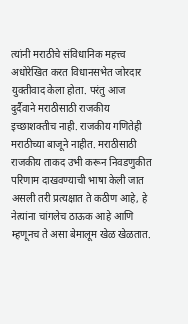त्यांनी मराठीचे संविधानिक महत्त्व अधोरेखित करत विधानसभेत जोरदार युक्तीवाद केला होता. परंतु आज दुर्दैवाने मराठीसाठी राजकीय इच्छाशक्तीच नाही. राजकीय गणितेही मराठीच्या बाजूने नाहीत. मराठीसाठी राजकीय ताकद उभी करून निवडणुकीत परिणाम दाखवण्याची भाषा केली जात असली तरी प्रत्यक्षात ते कठीण आहे, हे नेत्यांना चांगलेच ठाऊक आहे आणि म्हणूनच ते असा बेमालूम खेळ खेळतात.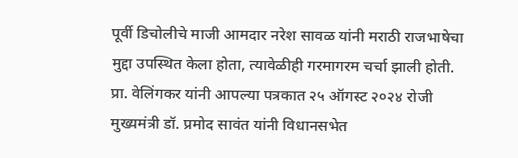पूर्वी डिचोलीचे माजी आमदार नरेश सावळ यांनी मराठी राजभाषेचा मुद्दा उपस्थित केला होता, त्यावेळीही गरमागरम चर्चा झाली होती. प्रा. वेलिंगकर यांनी आपल्या पत्रकात २५ ऑगस्ट २०२४ रोजी मुख्यमंत्री डॉ. प्रमोद सावंत यांनी विधानसभेत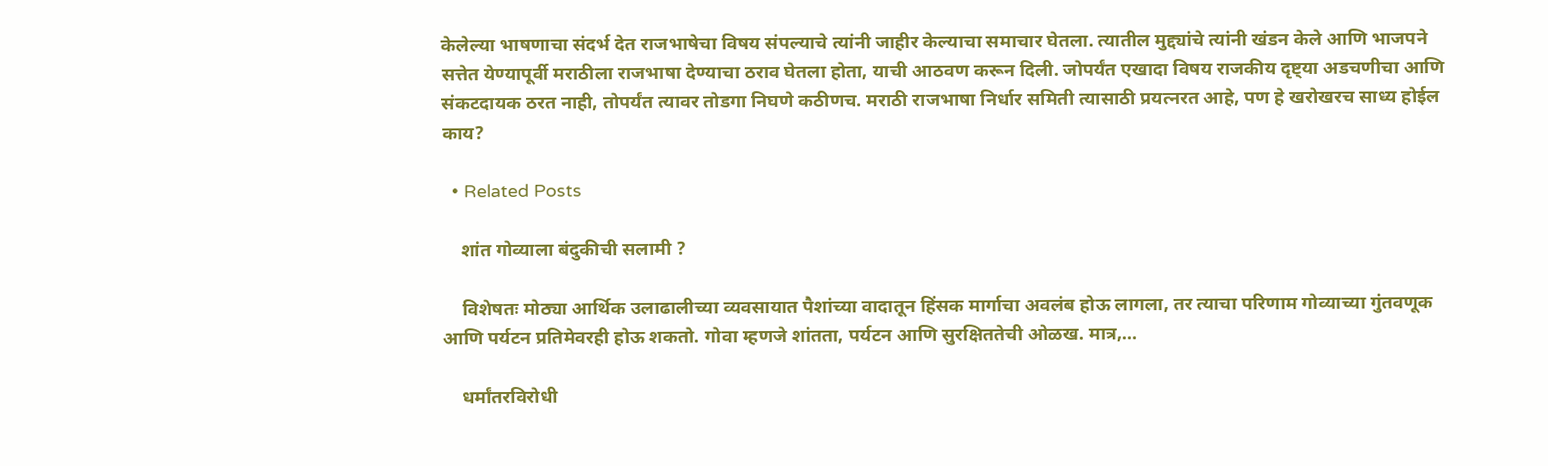केलेल्या भाषणाचा संदर्भ देत राजभाषेचा विषय संपल्याचे त्यांनी जाहीर केल्याचा समाचार घेतला. त्यातील मुद्द्यांचे त्यांनी खंडन केले आणि भाजपने सत्तेत येण्यापूर्वी मराठीला राजभाषा देण्याचा ठराव घेतला होता, याची आठवण करून दिली. जोपर्यंत एखादा विषय राजकीय दृष्ट्या अडचणीचा आणि संकटदायक ठरत नाही, तोपर्यंत त्यावर तोडगा निघणे कठीणच. मराठी राजभाषा निर्धार समिती त्यासाठी प्रयत्नरत आहे, पण हे खरोखरच साध्य होईल काय?

  • Related Posts

    शांत गोव्याला बंदुकीची सलामी ?

    विशेषतः मोठ्या आर्थिक उलाढालीच्या व्यवसायात पैशांच्या वादातून हिंसक मार्गाचा अवलंब होऊ लागला, तर त्याचा परिणाम गोव्याच्या गुंतवणूक आणि पर्यटन प्रतिमेवरही होऊ शकतो. गोवा म्हणजे शांतता, पर्यटन आणि सुरक्षिततेची ओळख. मात्र,…

    धर्मांतरविरोधी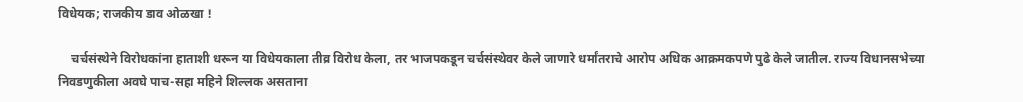विधेयक; राजकीय डाव ओळखा !

    चर्चसंस्थेने विरोधकांना हाताशी धरून या विधेयकाला तीव्र विरोध केला, तर भाजपकडून चर्चसंस्थेवर केले जाणारे धर्मांतराचे आरोप अधिक आक्रमकपणे पुढे केले जातील. राज्य विधानसभेच्या निवडणुकीला अवघे पाच-सहा महिने शिल्लक असताना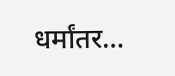धर्मांतर…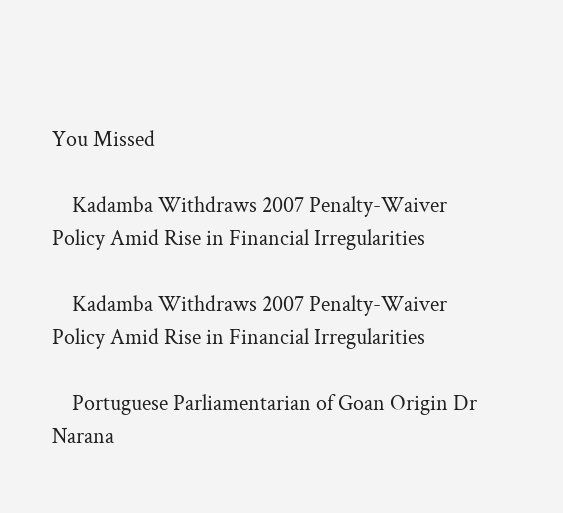You Missed

    Kadamba Withdraws 2007 Penalty-Waiver Policy Amid Rise in Financial Irregularities

    Kadamba Withdraws 2007 Penalty-Waiver Policy Amid Rise in Financial Irregularities

    Portuguese Parliamentarian of Goan Origin Dr Narana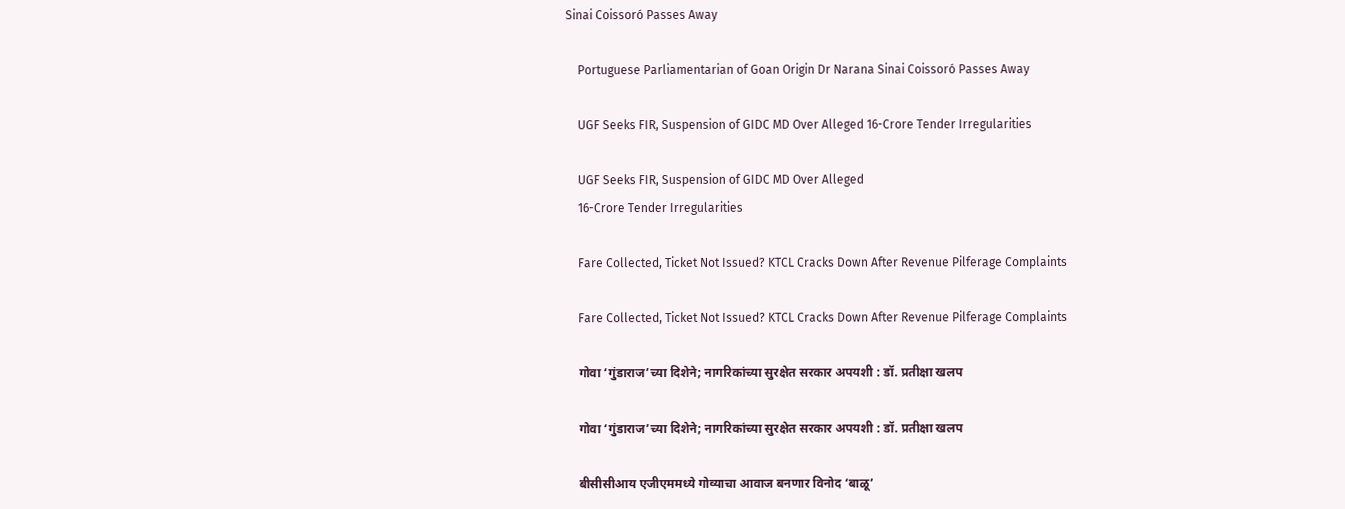Sinai Coissoró Passes Away

    Portuguese Parliamentarian of Goan Origin Dr Narana Sinai Coissoró Passes Away

    UGF Seeks FIR, Suspension of GIDC MD Over Alleged 16-Crore Tender Irregularities

    UGF Seeks FIR, Suspension of GIDC MD Over Alleged
    16-Crore Tender Irregularities

    Fare Collected, Ticket Not Issued? KTCL Cracks Down After Revenue Pilferage Complaints

    Fare Collected, Ticket Not Issued? KTCL Cracks Down After Revenue Pilferage Complaints

    गोवा ‘गुंडाराज’च्या दिशेने; नागरिकांच्या सुरक्षेत सरकार अपयशी : डॉ. प्रतीक्षा खलप

    गोवा ‘गुंडाराज’च्या दिशेने; नागरिकांच्या सुरक्षेत सरकार अपयशी : डॉ. प्रतीक्षा खलप

    बीसीसीआय एजीएममध्ये गोव्याचा आवाज बनणार विनोद ‘बाळू’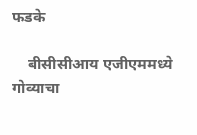फडके

    बीसीसीआय एजीएममध्ये गोव्याचा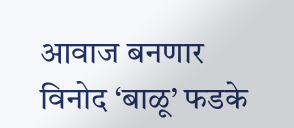आवाज बनणार विनोद ‘बाळू’ फडके